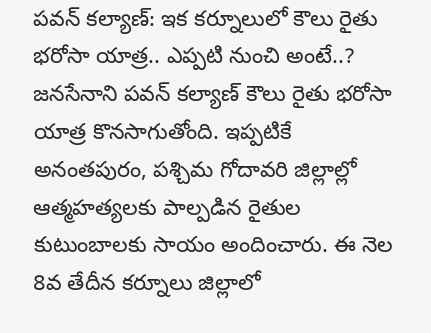పవన్ కల్యాణ్: ఇక కర్నూలులో కౌలు రైతు భరోసా యాత్ర.. ఎప్పటి నుంచి అంటే..?
జనసేనాని పవన్ కల్యాణ్ కౌలు రైతు భరోసా యాత్ర కొనసాగుతోంది. ఇప్పటికే అనంతపురం, పశ్చిమ గోదావరి జిల్లాల్లో ఆత్మహత్యలకు పాల్పడిన రైతుల కుటుంబాలకు సాయం అందించారు. ఈ నెల 8వ తేదీన కర్నూలు జిల్లాలో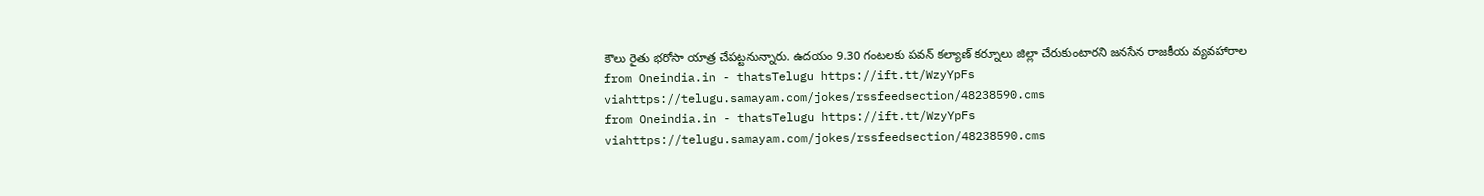కౌలు రైతు భరోసా యాత్ర చేపట్టనున్నారు. ఉదయం 9.30 గంటలకు పవన్ కల్యాణ్ కర్నూలు జిల్లా చేరుకుంటారని జనసేన రాజకీయ వ్యవహారాల
from Oneindia.in - thatsTelugu https://ift.tt/WzyYpFs
viahttps://telugu.samayam.com/jokes/rssfeedsection/48238590.cms
from Oneindia.in - thatsTelugu https://ift.tt/WzyYpFs
viahttps://telugu.samayam.com/jokes/rssfeedsection/48238590.cms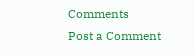Comments
Post a Comment